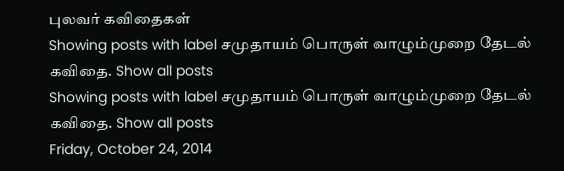புலவர் கவிதைகள்
Showing posts with label சமுதாயம் பொருள் வாழும்முறை தேடல் கவிதை. Show all posts
Showing posts with label சமுதாயம் பொருள் வாழும்முறை தேடல் கவிதை. Show all posts
Friday, October 24, 2014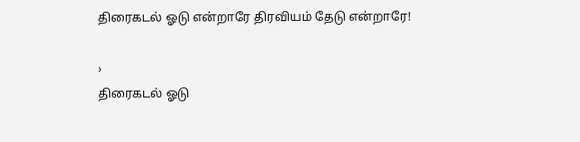திரைகடல் ஓடு என்றாரே திரவியம் தேடு என்றாரே!

›
திரைகடல் ஓடு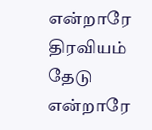என்றாரே    திரவியம் தேடு  என்றாரே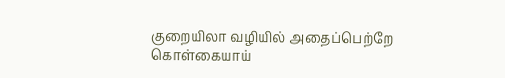குறையிலா வழியில் அதைப்பெற்றே    கொள்கையாய்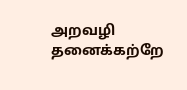அறவழி தனைக்கற்றே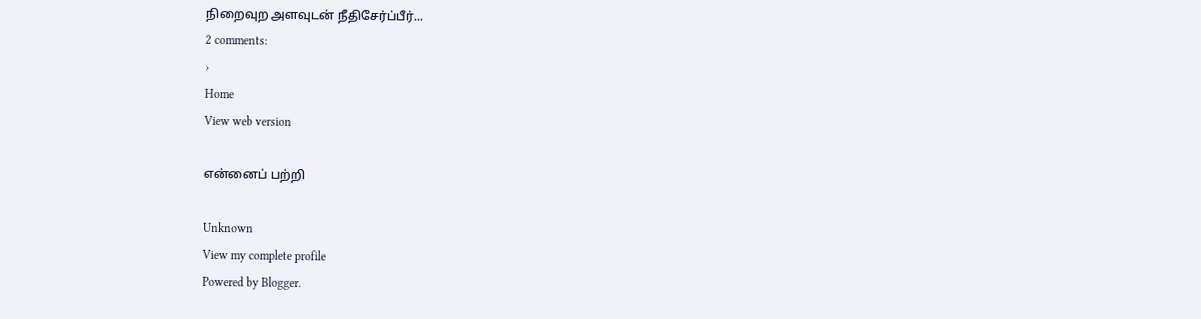நிறைவுற அளவுடன் நீதிசேர்ப்பீர்...
2 comments:
›
Home
View web version

என்னைப் பற்றி

Unknown
View my complete profile
Powered by Blogger.